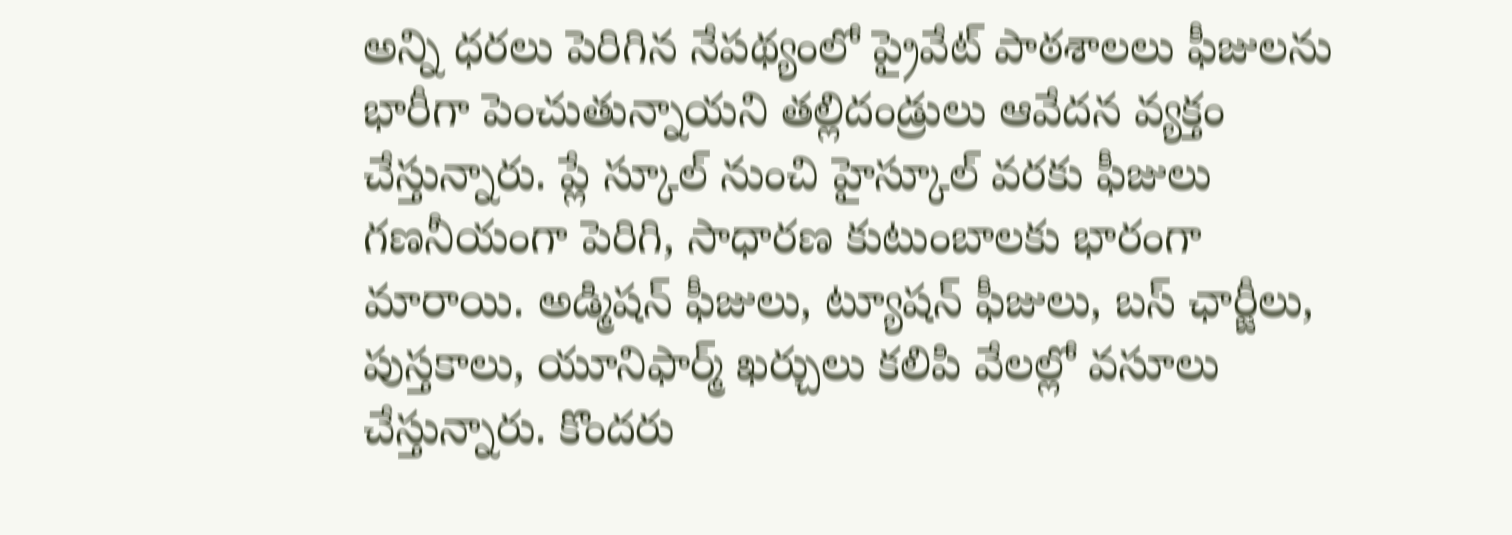అన్ని ధరలు పెరిగిన నేపథ్యంలో ప్రైవేట్ పాఠశాలలు ఫీజులను భారీగా పెంచుతున్నాయని తల్లిదండ్రులు ఆవేదన వ్యక్తం చేస్తున్నారు. ప్లే స్కూల్ నుంచి హైస్కూల్ వరకు ఫీజులు గణనీయంగా పెరిగి, సాధారణ కుటుంబాలకు భారంగా మారాయి. అడ్మిషన్ ఫీజులు, ట్యూషన్ ఫీజులు, బస్ ఛార్జీలు, పుస్తకాలు, యూనిఫార్మ్ ఖర్చులు కలిపి వేలల్లో వసూలు చేస్తున్నారు. కొందరు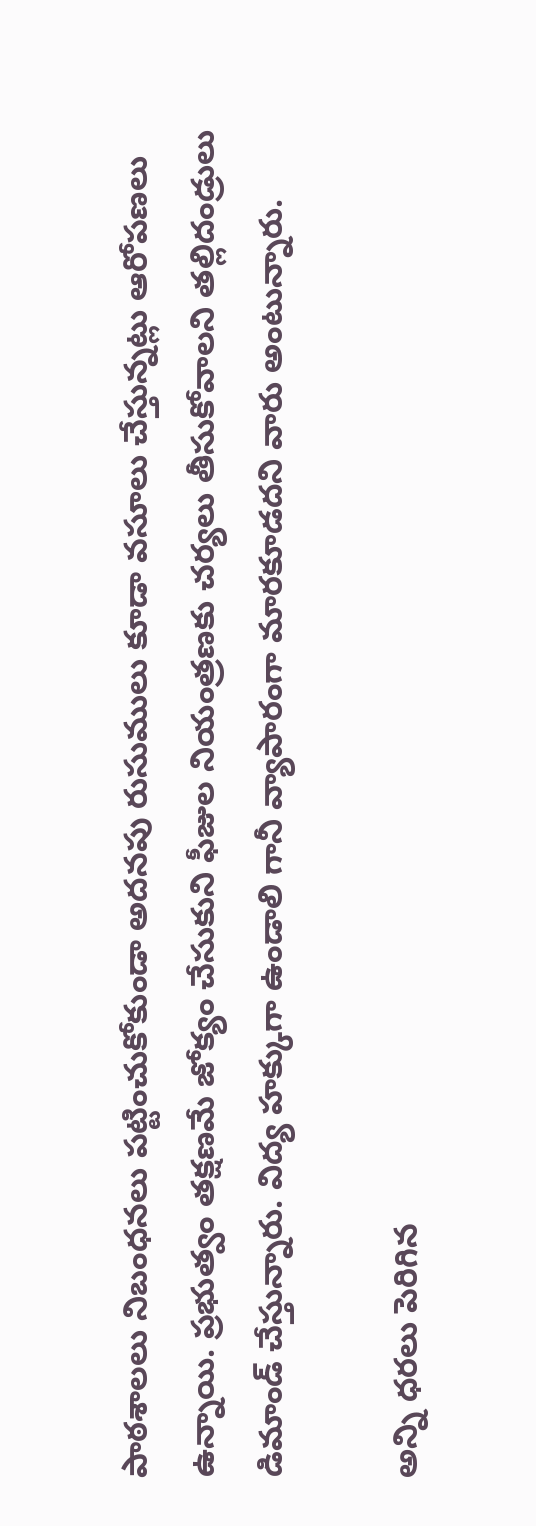పాఠశాలలు నిబంధనలు పట్టించుకోకుండా అదనపు రుసుములు కూడా వసూలు చేస్తున్నట్లు ఆరోపణలు ఉన్నాయి. ప్రభుత్వం తక్షణమే జోక్యం చేసుకుని ఫీజుల నియంత్రణకు చర్యలు తీసుకోవాలని తల్లిదండ్రులు డిమాండ్ చేస్తున్నారు. విద్య హక్కుగా ఉండాలి గానీ వ్యాపారంగా మారకూడదని వారు అంటున్నారు.

అన్ని ధరలు పెరిగిన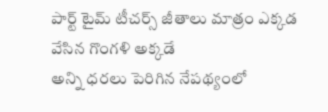పార్ట్ టైమ్ టీచర్స్ జీతాలు మాత్రం ఎక్కడ వేసిన గొంగళి అక్కడే
అన్ని ధరలు పెరిగిన నేపథ్యంలో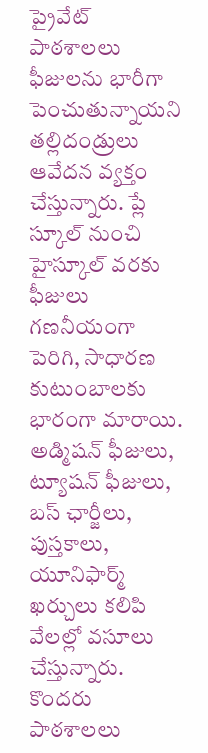ప్రైవేట్ పాఠశాలలు ఫీజులను భారీగా పెంచుతున్నాయని తల్లిదండ్రులు ఆవేదన వ్యక్తం చేస్తున్నారు. ప్లే స్కూల్ నుంచి హైస్కూల్ వరకు ఫీజులు గణనీయంగా పెరిగి, సాధారణ కుటుంబాలకు భారంగా మారాయి. అడ్మిషన్ ఫీజులు, ట్యూషన్ ఫీజులు, బస్ ఛార్జీలు, పుస్తకాలు, యూనిఫార్మ్ ఖర్చులు కలిపి వేలల్లో వసూలు చేస్తున్నారు. కొందరు పాఠశాలలు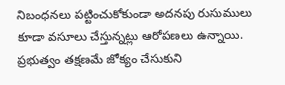నిబంధనలు పట్టించుకోకుండా అదనపు రుసుములు కూడా వసూలు చేస్తున్నట్లు ఆరోపణలు ఉన్నాయి. ప్రభుత్వం తక్షణమే జోక్యం చేసుకుని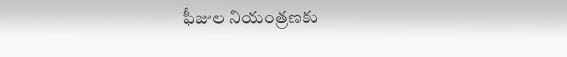ఫీజుల నియంత్రణకు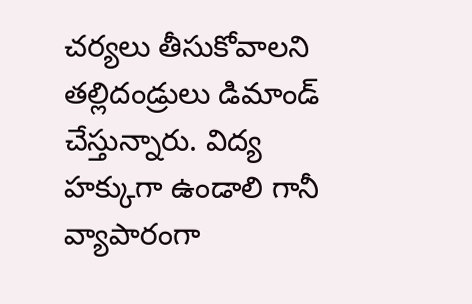చర్యలు తీసుకోవాలని తల్లిదండ్రులు డిమాండ్ చేస్తున్నారు. విద్య హక్కుగా ఉండాలి గానీ వ్యాపారంగా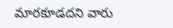మారకూడదని వారు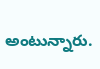అంటున్నారు.